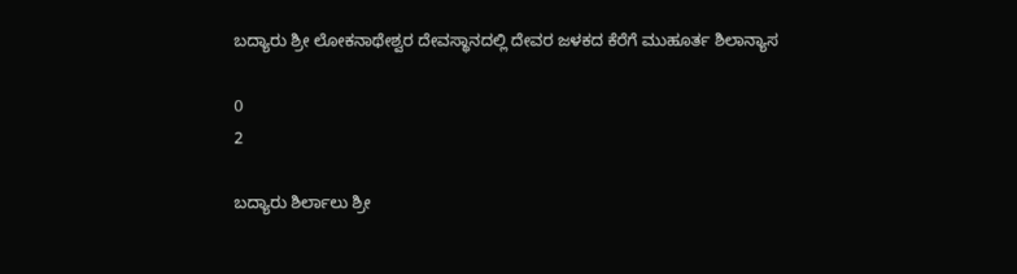ಬದ್ಯಾರು ಶ್ರೀ ಲೋಕನಾಥೇಶ್ವರ ದೇವಸ್ಥಾನದಲ್ಲಿ ದೇವರ ಜಳಕದ ಕೆರೆಗೆ ಮುಹೂರ್ತ ಶಿಲಾನ್ಯಾಸ

0
2

ಬದ್ಯಾರು ಶಿರ್ಲಾಲು ಶ್ರೀ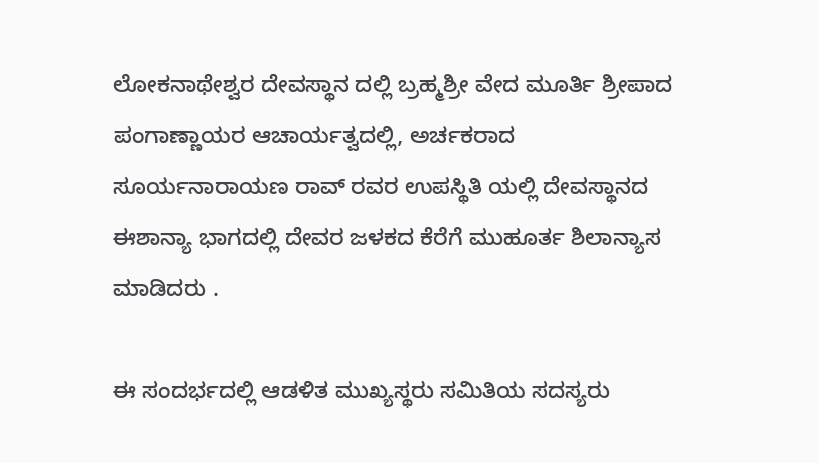ಲೋಕನಾಥೇಶ್ವರ ದೇವಸ್ಥಾನ ದಲ್ಲಿ ಬ್ರಹ್ಮಶ್ರೀ ವೇದ ಮೂರ್ತಿ ಶ್ರೀಪಾದ ಪಂಗಾಣ್ಣಾಯರ ಆಚಾರ್ಯತ್ವದಲ್ಲಿ, ಅರ್ಚಕರಾದ ಸೂರ್ಯನಾರಾಯಣ ರಾವ್ ರವರ ಉಪಸ್ಥಿತಿ ಯಲ್ಲಿ ದೇವಸ್ಥಾನದ ಈಶಾನ್ಯಾ ಭಾಗದಲ್ಲಿ ದೇವರ ಜಳಕದ ಕೆರೆಗೆ ಮುಹೂರ್ತ ಶಿಲಾನ್ಯಾಸ ಮಾಡಿದರು .

ಈ ಸಂದರ್ಭದಲ್ಲಿ ಆಡಳಿತ ಮುಖ್ಯಸ್ಥರು ಸಮಿತಿಯ ಸದಸ್ಯರು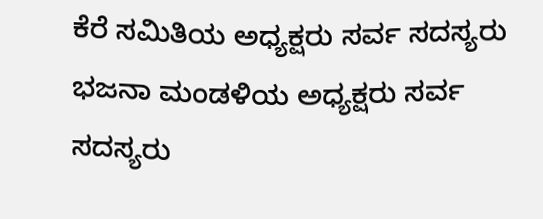ಕೆರೆ ಸಮಿತಿಯ ಅಧ್ಯಕ್ಷರು ಸರ್ವ ಸದಸ್ಯರು ಭಜನಾ ಮಂಡಳಿಯ ಅಧ್ಯಕ್ಷರು ಸರ್ವ ಸದಸ್ಯರು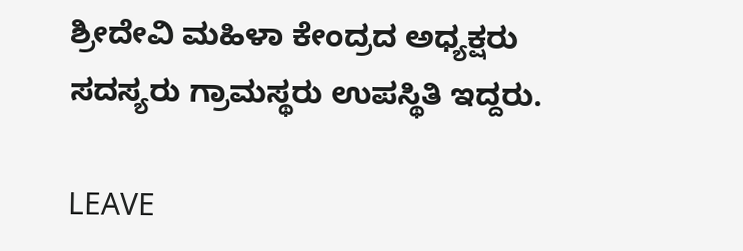ಶ್ರೀದೇವಿ ಮಹಿಳಾ ಕೇಂದ್ರದ ಅಧ್ಯಕ್ಷರು ಸದಸ್ಯರು ಗ್ರಾಮಸ್ಥರು ಉಪಸ್ಥಿತಿ ಇದ್ದರು.

LEAVE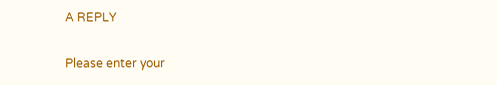A REPLY

Please enter your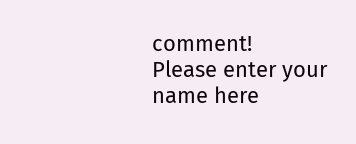comment!
Please enter your name here